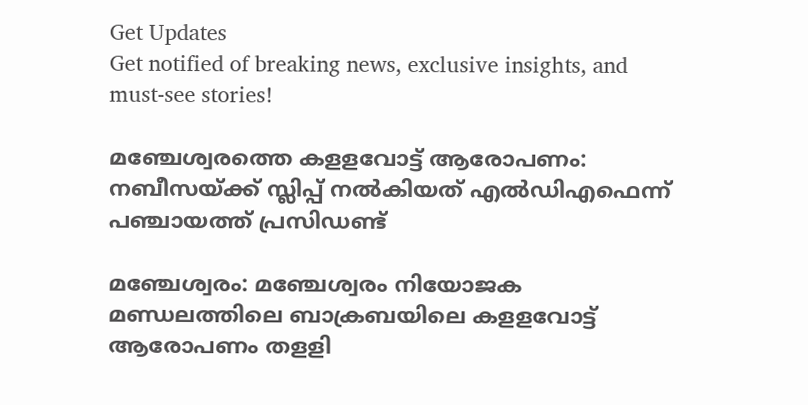Get Updates
Get notified of breaking news, exclusive insights, and must-see stories!

മഞ്ചേശ്വരത്തെ കളളവോട്ട് ആരോപണം: നബീസയ്ക്ക് സ്ലിപ്പ് നൽകിയത് എൽഡിഎഫെന്ന് പഞ്ചായത്ത് പ്രസിഡണ്ട്

മഞ്ചേശ്വരം: മഞ്ചേശ്വരം നിയോജക മണ്ഡലത്തിലെ ബാക്രബയിലെ കളളവോട്ട് ആരോപണം തളളി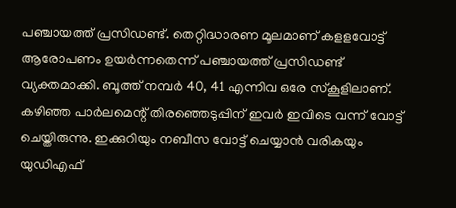പഞ്ചായത്ത് പ്രസിഡണ്ട്. തെറ്റിദ്ധാരണ മൂലമാണ് കളളവോട്ട് ആരോപണം ഉയര്‍ന്നതെന്ന് പഞ്ചായത്ത് പ്രസിഡണ്ട് വ്യക്തമാക്കി. ബൂത്ത് നമ്പര്‍ 40, 41 എന്നിവ ഒരേ സ്‌കൂളിലാണ്. കഴിഞ്ഞ പാര്‍ലമെന്റ് തിരഞ്ഞെടുപ്പിന് ഇവര്‍ ഇവിടെ വന്ന് വോട്ട് ചെയ്തിരുന്നു. ഇക്കുറിയും നബീസ വോട്ട് ചെയ്യാന്‍ വരികയും യുഡിഎഫ്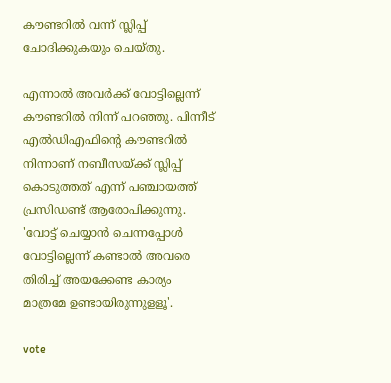കൗണ്ടറില്‍ വന്ന് സ്ലിപ്പ് ചോദിക്കുകയും ചെയ്തു.

എന്നാല്‍ അവര്‍ക്ക് വോട്ടില്ലെന്ന് കൗണ്ടറില്‍ നിന്ന് പറഞ്ഞു. പിന്നീട് എല്‍ഡിഎഫിന്റെ കൗണ്ടറില്‍ നിന്നാണ് നബീസയ്ക്ക് സ്ലിപ്പ് കൊടുത്തത് എന്ന് പഞ്ചായത്ത് പ്രസിഡണ്ട് ആരോപിക്കുന്നു. 'വോട്ട് ചെയ്യാന്‍ ചെന്നപ്പോള്‍ വോട്ടില്ലെന്ന് കണ്ടാല്‍ അവരെ തിരിച്ച് അയക്കേണ്ട കാര്യം മാത്രമേ ഉണ്ടായിരുന്നുളളൂ'.

vote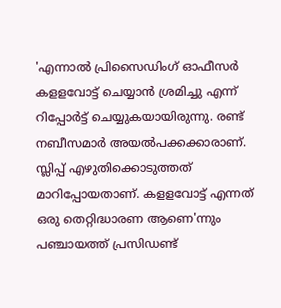'എന്നാല്‍ പ്രിസൈഡിംഗ് ഓഫീസര്‍ കളളവോട്ട് ചെയ്യാന്‍ ശ്രമിച്ചു എന്ന് റിപ്പോര്‍ട്ട് ചെയ്യുകയായിരുന്നു. രണ്ട് നബീസമാര്‍ അയല്‍പക്കക്കാരാണ്. സ്ലിപ്പ് എഴുതിക്കൊടുത്തത് മാറിപ്പോയതാണ്. കളളവോട്ട് എന്നത് ഒരു തെറ്റിദ്ധാരണ ആണെ'ന്നും പഞ്ചായത്ത് പ്രസിഡണ്ട്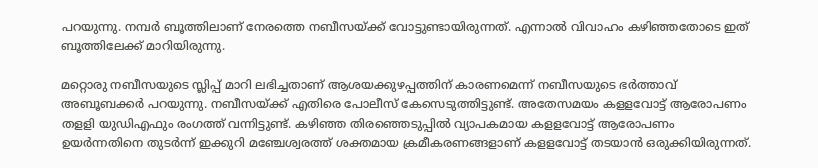പറയുന്നു. നമ്പര്‍ ബൂത്തിലാണ് നേരത്തെ നബീസയ്ക്ക് വോട്ടുണ്ടായിരുന്നത്. എന്നാല്‍ വിവാഹം കഴിഞ്ഞതോടെ ഇത് ബൂത്തിലേക്ക് മാറിയിരുന്നു.

മറ്റൊരു നബീസയുടെ സ്ലിപ്പ് മാറി ലഭിച്ചതാണ് ആശയക്കുഴപ്പത്തിന് കാരണമെന്ന് നബീസയുടെ ഭര്‍ത്താവ് അബൂബക്കര്‍ പറയുന്നു. നബീസയ്ക്ക് എതിരെ പോലീസ് കേസെടുത്തിട്ടുണ്ട്. അതേസമയം കളളവോട്ട് ആരോപണം തളളി യുഡിഎഫും രംഗത്ത് വന്നിട്ടുണ്ട്. കഴിഞ്ഞ തിരഞ്ഞെടുപ്പില്‍ വ്യാപകമായ കളളവോട്ട് ആരോപണം ഉയര്‍ന്നതിനെ തുടര്‍ന്ന് ഇക്കുറി മഞ്ചേശ്വരത്ത് ശക്തമായ ക്രമീകരണങ്ങളാണ് കളളവോട്ട് തടയാന്‍ ഒരുക്കിയിരുന്നത്.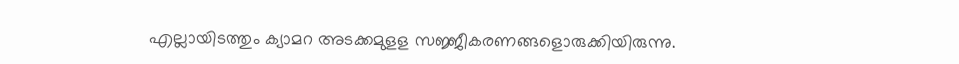എല്ലായിടത്തും ക്യാമറ അടക്കമുളള സജ്ജീകരണങ്ങളൊരുക്കിയിരുന്നു.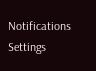Notifications
Settings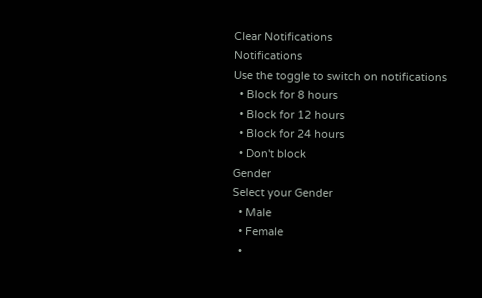Clear Notifications
Notifications
Use the toggle to switch on notifications
  • Block for 8 hours
  • Block for 12 hours
  • Block for 24 hours
  • Don't block
Gender
Select your Gender
  • Male
  • Female
  •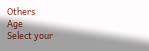Others
Age
Select your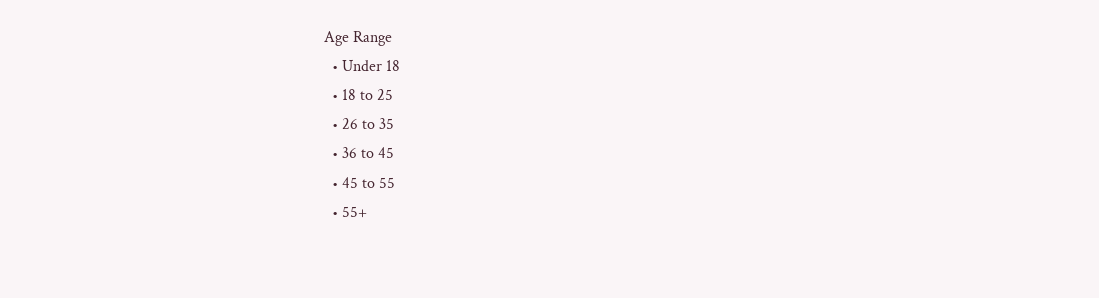Age Range
  • Under 18
  • 18 to 25
  • 26 to 35
  • 36 to 45
  • 45 to 55
  • 55+